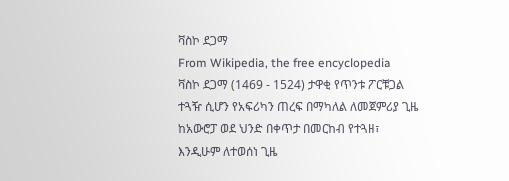ቫስኮ ደጋማ
From Wikipedia, the free encyclopedia
ቫስኮ ደጋማ (1469 - 1524) ታዋቂ የጥንቱ ፖርቹጋል ተጓዥ ሲሆን የአፍሪካን ጠረፍ በማካለል ለመጀምሪያ ጊዜ ከአውሮፓ ወደ ህንድ በቀጥታ በመርከብ የተጓዘ፣ እንዲሁም ለተወሰነ ጊዜ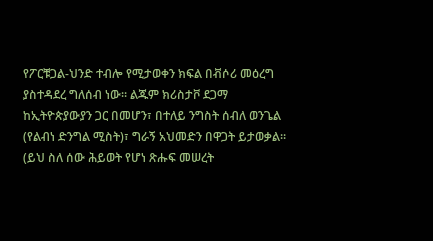የፖርቹጋል-ህንድ ተብሎ የሚታወቀን ክፍል በቭሶሪ መዕረግ ያስተዳደረ ግለሰብ ነው። ልጁም ክሪስታቮ ደጋማ ከኢትዮጵያውያን ጋር በመሆን፣ በተለይ ንግስት ሰብለ ወንጌል (የልብነ ድንግል ሚስት)፣ ግራኝ አህመድን በዋጋት ይታወቃል።
(ይህ ስለ ሰው ሕይወት የሆነ ጽሑፍ መሠረት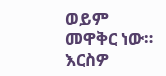ወይም መዋቅር ነው። እርስዎ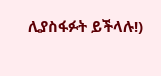ሊያስፋፉት ይችላሉ!)